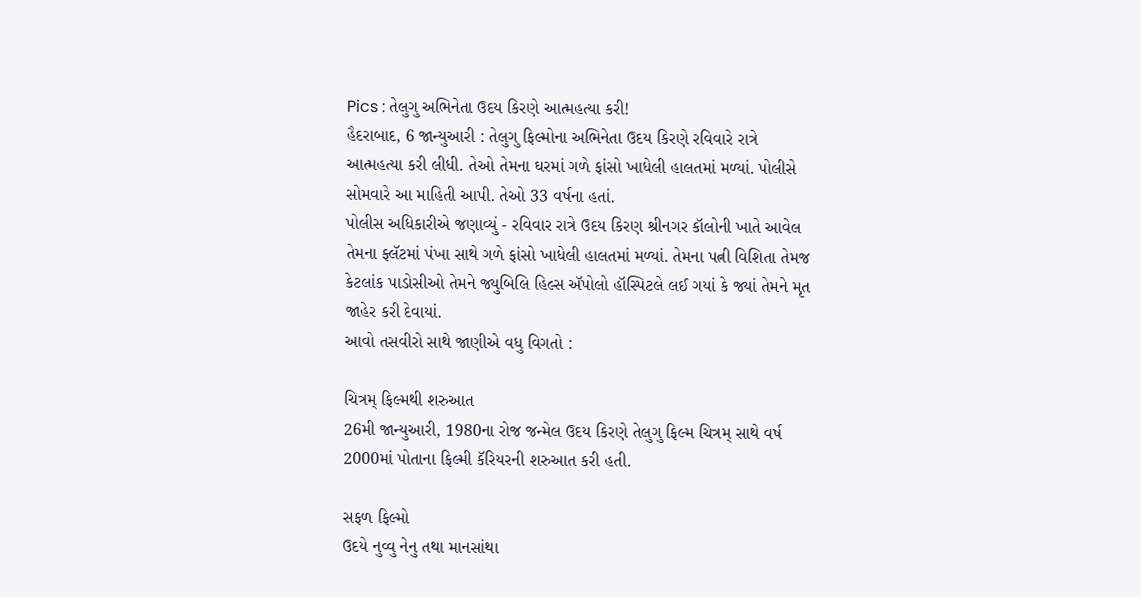Pics : તેલુગુ અભિનેતા ઉદય કિરણે આત્મહત્યા કરી!
હૈદરાબાદ, 6 જાન્યુઆરી : તેલુગુ ફિલ્મોના અભિનેતા ઉદય કિરણે રવિવારે રાત્રે આત્મહત્યા કરી લીધી. તેઓ તેમના ઘરમાં ગળે ફાંસો ખાધેલી હાલતમાં મળ્યાં. પોલીસે સોમવારે આ માહિતી આપી. તેઓ 33 વર્ષના હતાં.
પોલીસ અધિકારીએ જણાવ્યું - રવિવાર રાત્રે ઉદય કિરણ શ્રીનગર કૉલોની ખાતે આવેલ તેમના ફ્લૅટમાં પંખા સાથે ગળે ફાંસો ખાધેલી હાલતમાં મળ્યાં. તેમના પત્ની વિશિતા તેમજ કેટલાંક પાડોસીઓ તેમને જ્યુબિલિ હિલ્સ ઍપોલો હૉસ્પિટલે લઈ ગયાં કે જ્યાં તેમને મૃત જાહેર કરી દેવાયાં.
આવો તસવીરો સાથે જાણીએ વધુ વિગતો :

ચિત્રમ્ ફિલ્મથી શરુઆત
26મી જાન્યુઆરી, 1980ના રોજ જન્મેલ ઉદય કિરણે તેલુગુ ફિલ્મ ચિત્રમ્ સાથે વર્ષ 2000માં પોતાના ફિલ્મી કૅરિયરની શરુઆત કરી હતી.

સફળ ફિલ્મો
ઉદયે નુવ્વુ નેનુ તથા માનસાંથા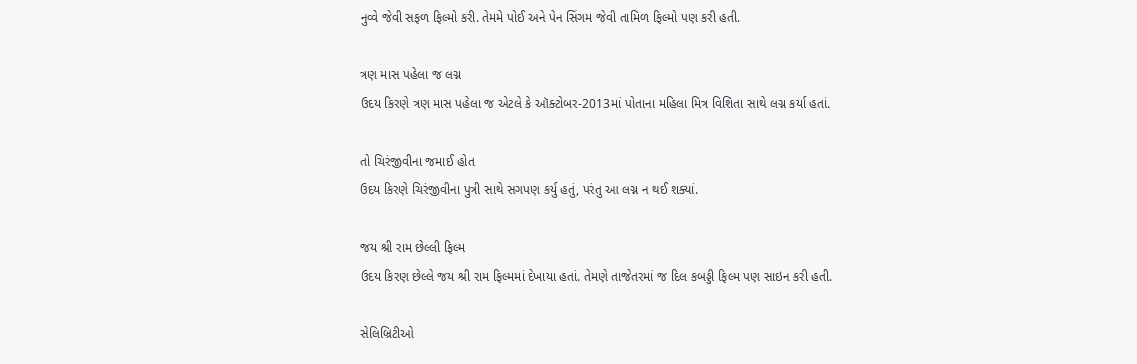નુવ્વે જેવી સફળ ફિલ્મો કરી. તેમમે પોઈ અને પેન સિંગમ જેવી તામિળ ફિલ્મો પણ કરી હતી.

ત્રણ માસ પહેલા જ લગ્ન
ઉદય કિરણે ત્રણ માસ પહેલા જ એટલે કે ઑક્ટોબર-2013માં પોતાના મહિલા મિત્ર વિશિતા સાથે લગ્ન કર્યા હતાં.

તો ચિરંજીવીના જમાઈ હોત
ઉદય કિરણે ચિરંજીવીના પુત્રી સાથે સગપણ કર્યુ હતું, પરંતુ આ લગ્ન ન થઈ શક્યાં.

જય શ્રી રામ છેલ્લી ફિલ્મ
ઉદય કિરણ છેલ્લે જય શ્રી રામ ફિલ્મમાં દેખાયા હતાં. તેમણે તાજેતરમાં જ દિલ કબડ્ડી ફિલ્મ પણ સાઇન કરી હતી.

સેલિબ્રિટીઓ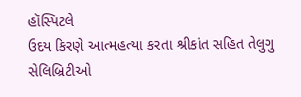હૉસ્પિટલે
ઉદય કિરણે આત્મહત્યા કરતા શ્રીકાંત સહિત તેલુગુ સેલિબ્રિટીઓ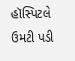હૉસ્પિટલે ઉમટી પડી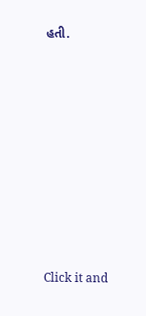હતી.












Click it and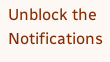Unblock the Notifications